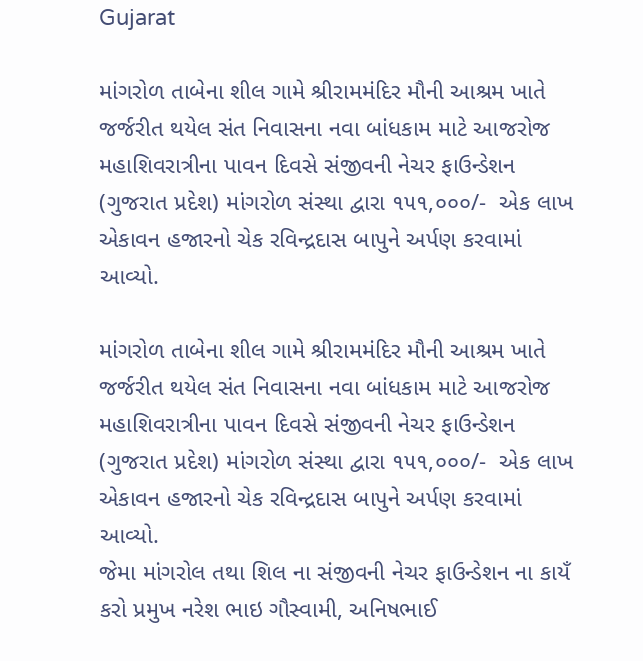Gujarat

માંગરોળ તાબેના શીલ ગામે શ્રીરામમંદિર મૌની આશ્રમ ખાતે જર્જરીત થયેલ સંત નિવાસના નવા બાંધકામ માટે આજરોજ મહાશિવરાત્રીના પાવન દિવસે સંજીવની નેચર ફાઉન્ડેશન (ગુજરાત પ્રદેશ) માંગરોળ સંસ્થા દ્વારા ૧૫૧,૦૦૦/-  એક લાખ એકાવન હજારનો ચેક રવિન્દ્રદાસ બાપુને અર્પણ કરવામાં આવ્યો.

માંગરોળ તાબેના શીલ ગામે શ્રીરામમંદિર મૌની આશ્રમ ખાતે જર્જરીત થયેલ સંત નિવાસના નવા બાંધકામ માટે આજરોજ મહાશિવરાત્રીના પાવન દિવસે સંજીવની નેચર ફાઉન્ડેશન (ગુજરાત પ્રદેશ) માંગરોળ સંસ્થા દ્વારા ૧૫૧,૦૦૦/-  એક લાખ એકાવન હજારનો ચેક રવિન્દ્રદાસ બાપુને અર્પણ કરવામાં આવ્યો.
જેમા માંગરોલ તથા શિલ ના સંજીવની નેચર ફાઉન્ડેશન ના કાયઁ કરો પ્રમુખ નરેશ ભાઇ ગૌસ્વામી, અનિષભાઈ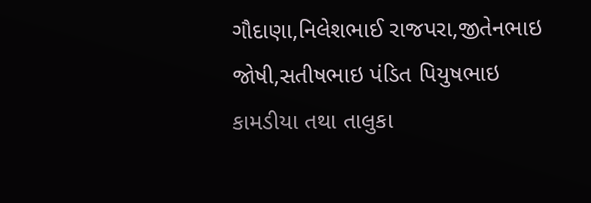ગૌદાણા,નિલેશભાઈ રાજપરા,જીતેનભાઇ જોષી,સતીષભાઇ પંડિત પિયુષભાઇ કામડીયા તથા તાલુકા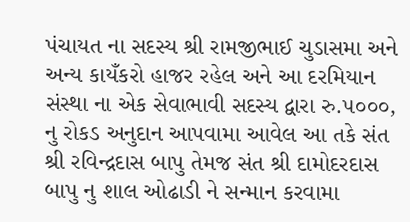પંચાયત ના સદસ્ય શ્રી રામજીભાઈ ચુડાસમા અને અન્ય કાયઁકરો હાજર રહેલ અને આ દરમિયાન સંસ્થા ના એક સેવાભાવી સદસ્ય દ્વારા રુ.૫૦૦૦, નુ રોકડ અનુદાન આપવામા આવેલ આ તકે સંત શ્રી રવિન્દ્રદાસ બાપુ તેમજ સંત શ્રી દામોદરદાસ બાપુ નુ શાલ ઓઢાડી ને સન્માન કરવામા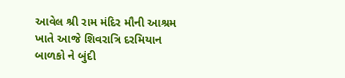આવેલ શ્રી રામ મંદિર મૌની આશ્રમ ખાતે આજે શિવરાત્રિ દરમિયાન બાળકો ને બુંદી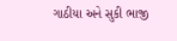ગાઠીયા અને સુકી ભાજી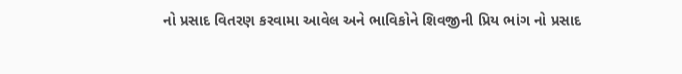નો પ્રસાદ વિતરણ કરવામા આવેલ અને ભાવિકોને શિવજીની પ્રિય ભાંગ નો પ્રસાદ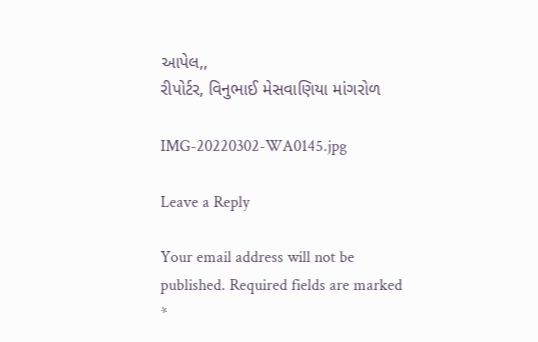આપેલ,,
રીપોર્ટર, વિનુભાઈ મેસવાણિયા માંગરોળ

IMG-20220302-WA0145.jpg

Leave a Reply

Your email address will not be published. Required fields are marked *